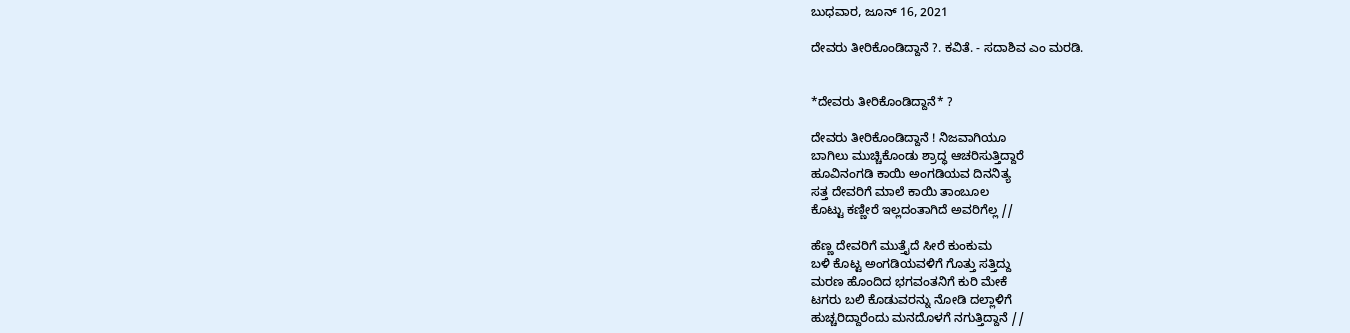ಬುಧವಾರ, ಜೂನ್ 16, 2021

ದೇವರು ತೀರಿಕೊಂಡಿದ್ದಾನೆ ?. ಕವಿತೆ. - ಸದಾಶಿವ ಎಂ ಮರಡಿ.


*ದೇವರು ತೀರಿಕೊಂಡಿದ್ದಾನೆ* ?

ದೇವರು ತೀರಿಕೊಂಡಿದ್ದಾನೆ ! ನಿಜವಾಗಿಯೂ
ಬಾಗಿಲು ಮುಚ್ಚಿಕೊಂಡು ಶ್ರಾದ್ಧ ಆಚರಿಸುತ್ತಿದ್ದಾರೆ
ಹೂವಿನಂಗಡಿ ಕಾಯಿ ಅಂಗಡಿಯವ ದಿನನಿತ್ಯ
ಸತ್ತ ದೇವರಿಗೆ ಮಾಲೆ ಕಾಯಿ ತಾಂಬೂಲ
ಕೊಟ್ಟು ಕಣ್ಣೀರೆ ಇಲ್ಲದಂತಾಗಿದೆ ಅವರಿಗೆಲ್ಲ //

ಹೆಣ್ಣ ದೇವರಿಗೆ ಮುತ್ತೈದೆ ಸೀರೆ ಕುಂಕುಮ
ಬಳಿ ಕೊಟ್ಟ ಅಂಗಡಿಯವಳಿಗೆ ಗೊತ್ತು ಸತ್ತಿದ್ದು
ಮರಣ ಹೊಂದಿದ ಭಗವಂತನಿಗೆ ಕುರಿ ಮೇಕೆ
ಟಗರು ಬಲಿ ಕೊಡುವರನ್ನು ನೋಡಿ ದಲ್ಲಾಳಿಗೆ
ಹುಚ್ಚರಿದ್ದಾರೆಂದು ಮನದೊಳಗೆ ನಗುತ್ತಿದ್ದಾನೆ //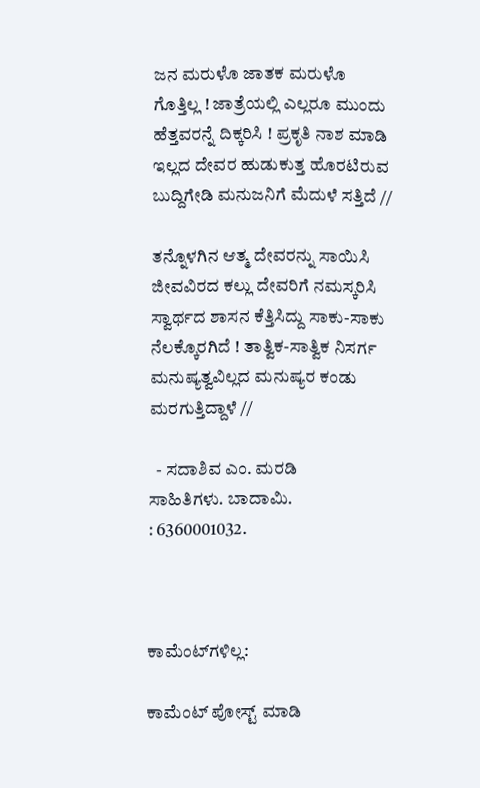ಜನ ಮರುಳೊ ಜಾತಕ ಮರುಳೊ
ಗೊತ್ತಿಲ್ಲ ! ಜಾತ್ರೆಯಲ್ಲಿ ಎಲ್ಲರೂ ಮುಂದು
ಹೆತ್ತವರನ್ನೆ ದಿಕ್ಕರಿಸಿ ! ಪ್ರಕೃತಿ ನಾಶ ಮಾಡಿ
ಇಲ್ಲದ ದೇವರ ಹುಡುಕುತ್ತ ಹೊರಟಿರುವ
ಬುದ್ದಿಗೇಡಿ ಮನುಜನಿಗೆ ಮೆದುಳೆ ಸತ್ತಿದೆ //

ತನ್ನೊಳಗಿನ ಆತ್ಮ ದೇವರನ್ನು ಸಾಯಿಸಿ
ಜೀವವಿರದ ಕಲ್ಲು ದೇವರಿಗೆ ನಮಸ್ಕರಿಸಿ
ಸ್ವಾರ್ಥದ ಶಾಸನ ಕೆತ್ತಿಸಿದ್ದು ಸಾಕು-ಸಾಕು
ನೆಲಕ್ಕೊರಗಿದೆ ! ತಾತ್ವಿಕ-ಸಾತ್ವಿಕ ನಿಸರ್ಗ
ಮನುಷ್ಯತ್ವವಿಲ್ಲದ ಮನುಷ್ಯರ ಕಂಡು ಮರಗುತ್ತಿದ್ದಾಳೆ //

  - ಸದಾಶಿವ ಎಂ. ಮರಡಿ
ಸಾಹಿತಿಗಳು. ಬಾದಾಮಿ.
: 6360001032.



ಕಾಮೆಂಟ್‌ಗಳಿಲ್ಲ:

ಕಾಮೆಂಟ್‌‌ ಪೋಸ್ಟ್‌ ಮಾಡಿ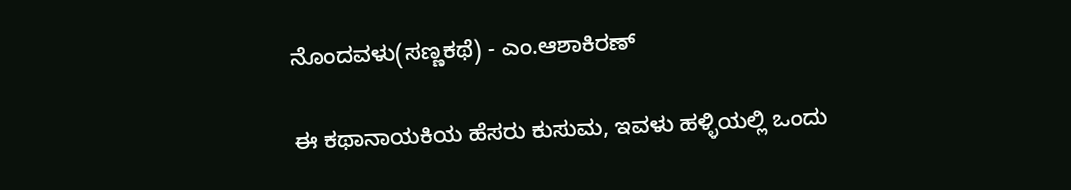ನೊಂದವಳು(ಸಣ್ಣಕಥೆ) - ಎಂ.ಆಶಾಕಿರಣ್

ಈ ಕಥಾನಾಯಕಿಯ ಹೆಸರು ಕುಸುಮ, ಇವಳು ಹಳ್ಳಿಯಲ್ಲಿ ಒಂದು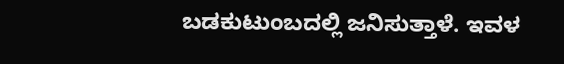ಬಡಕುಟುಂಬದಲ್ಲಿ ಜನಿಸುತ್ತಾಳೆ. ಇವಳ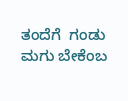ತಂದೆಗೆ  ಗಂಡು ಮಗು ಬೇಕೆಂಬ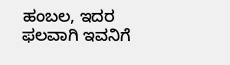ಹಂಬಲ, ಇದರ ಫಲವಾಗಿ ಇವನಿಗೆ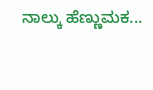ನಾಲ್ಕು ಹೆಣ್ಣುಮಕ...